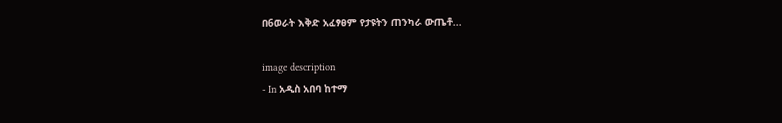በ6ወራት እቅድ አፈፃፀም የታዩትን ጠንካራ ውጤቶ...

image description
- In አዲስ አበባ ከተማ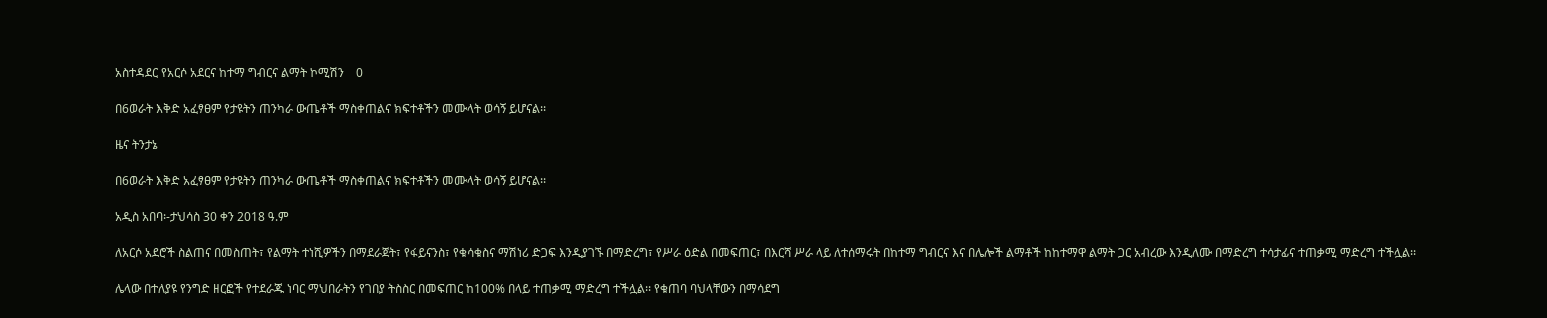አስተዳደር የአርሶ አደርና ከተማ ግብርና ልማት ኮሚሽን    0

በ6ወራት እቅድ አፈፃፀም የታዩትን ጠንካራ ውጤቶች ማስቀጠልና ክፍተቶችን መሙላት ወሳኝ ይሆናል፡፡

ዜና ትንታኔ

በ6ወራት እቅድ አፈፃፀም የታዩትን ጠንካራ ውጤቶች ማስቀጠልና ክፍተቶችን መሙላት ወሳኝ ይሆናል፡፡

አዲስ አበባ፡-ታህሳስ 30 ቀን 2018 ዓ.ም

ለአርሶ አደሮች ስልጠና በመስጠት፣ የልማት ተነሺዎችን በማደራጀት፣ የፋይናንስ፣ የቁሳቁስና ማሽነሪ ድጋፍ እንዲያገኙ በማድረግ፣ የሥራ ዕድል በመፍጠር፣ በእርሻ ሥራ ላይ ለተሰማሩት በከተማ ግብርና እና በሌሎች ልማቶች ከከተማዋ ልማት ጋር አብረው እንዲለሙ በማድረግ ተሳታፊና ተጠቃሚ ማድረግ ተችሏል፡፡

ሌላው በተለያዩ የንግድ ዘርፎች የተደራጁ ነባር ማህበራትን የገበያ ትስስር በመፍጠር ከ100% በላይ ተጠቃሚ ማድረግ ተችሏል፡፡ የቁጠባ ባህላቸውን በማሳደግ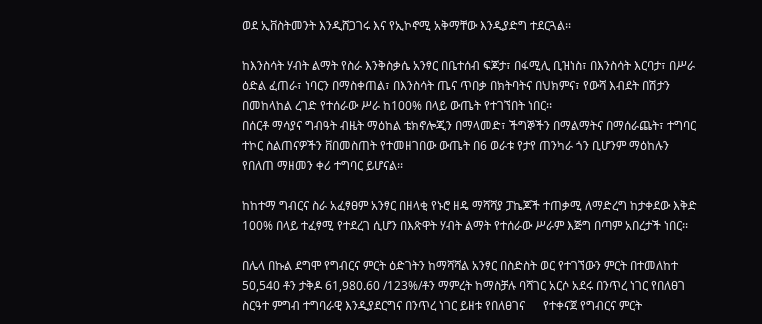ወደ ኢቨስትመንት እንዲሸጋገሩ እና የኢኮኖሚ አቅማቸው እንዲያድግ ተደርጓል፡፡

ከእንስሳት ሃብት ልማት የስራ እንቅስቃሴ አንፃር በቤተሰብ ፍጆታ፣ በፋሚሊ ቢዝነስ፣ በእንስሳት እርባታ፣ በሥራ ዕድል ፈጠራ፣ ነባርን በማስቀጠል፣ በእንስሳት ጤና ጥበቃ በክትባትና በህክምና፣ የውሻ እብደት በሽታን በመከላከል ረገድ የተሰራው ሥራ ከ100% በላይ ውጤት የተገኘበት ነበር፡፡
በሰርቶ ማሳያና ግብዓት ብዜት ማዕከል ቴክኖሎጂን በማላመድ፣ ችግኞችን በማልማትና በማሰራጨት፣ ተግባር ተኮር ስልጠናዎችን ቨበመስጠት የተመዘገበው ውጤት በ6 ወራቱ የታየ ጠንካራ ጎን ቢሆንም ማዕከሉን የበለጠ ማዘመን ቀሪ ተግባር ይሆናል፡፡

ከከተማ ግብርና ስራ አፈፃፀም አንፃር በዘላቂ የኑሮ ዘዴ ማሻሻያ ፓኬጆች ተጠቃሚ ለማድረግ ከታቀደው እቅድ 100% በላይ ተፈፃሚ የተደረገ ሲሆን በእጽዋት ሃብት ልማት የተሰራው ሥራም እጅግ በጣም አበረታች ነበር፡፡

በሌላ በኩል ደግሞ የግብርና ምርት ዕድገትን ከማሻሻል አንፃር በስድስት ወር የተገኘውን ምርት በተመለከተ 50,540 ቶን ታቅዶ 61,980.60 /123%/ቶን ማምረት ከማስቻሉ ባሻገር አርሶ አደሩ በንጥረ ነገር የበለፀገ ስርዓተ ምግብ ተግባራዊ እንዲያደርግና በንጥረ ነገር ይዘቱ የበለፀገና      የተቀናጀ የግብርና ምርት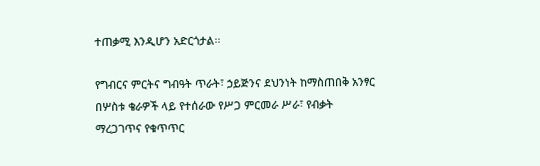ተጠቃሚ እንዲሆን አድርጎታል፡፡

የግብርና ምርትና ግብዓት ጥራት፣ ኃይጅንና ደህንነት ከማስጠበቅ አንፃር በሦስቱ ቄራዎች ላይ የተሰራው የሥጋ ምርመራ ሥራ፣ የብቃት ማረጋገጥና የቁጥጥር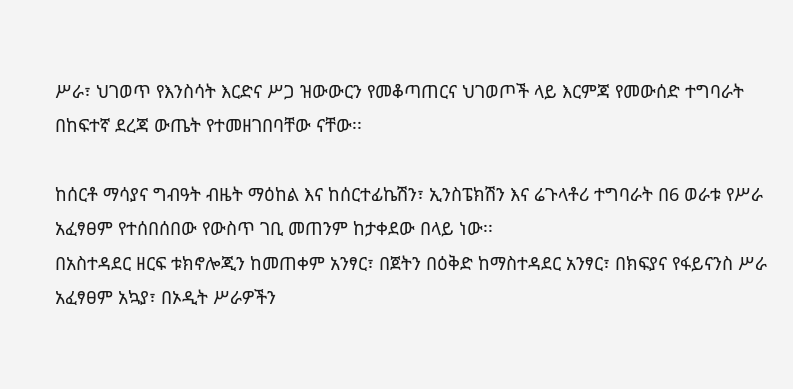ሥራ፣ ህገወጥ የእንስሳት እርድና ሥጋ ዝውውርን የመቆጣጠርና ህገወጦች ላይ እርምጃ የመውሰድ ተግባራት በከፍተኛ ደረጃ ውጤት የተመዘገበባቸው ናቸው፡፡

ከሰርቶ ማሳያና ግብዓት ብዜት ማዕከል እና ከሰርተፊኬሽን፣ ኢንስፔክሽን እና ሬጉላቶሪ ተግባራት በ6 ወራቱ የሥራ አፈፃፀም የተሰበሰበው የውስጥ ገቢ መጠንም ከታቀደው በላይ ነው፡፡
በአስተዳደር ዘርፍ ቱክኖሎጂን ከመጠቀም አንፃር፣ በጀትን በዕቅድ ከማስተዳደር አንፃር፣ በክፍያና የፋይናንስ ሥራ አፈፃፀም አኳያ፣ በኦዲት ሥራዎችን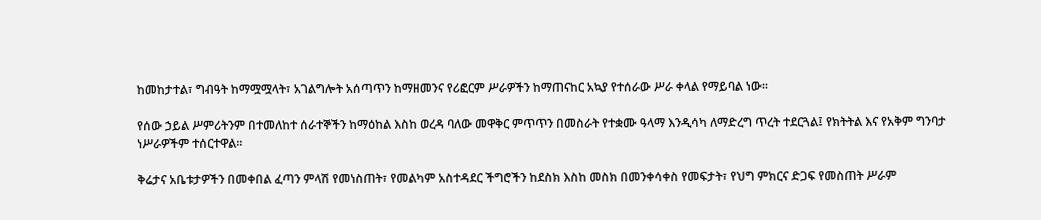ከመከታተል፣ ግብዓት ከማሟሟላት፣ አገልግሎት አሰጣጥን ከማዘመንና የሪፎርም ሥራዎችን ከማጠናከር አኳያ የተሰራው ሥራ ቀላል የማይባል ነው፡፡

የሰው ኃይል ሥምሪትንም በተመለከተ ሰራተኞችን ከማዕከል እስከ ወረዳ ባለው መዋቅር ምጥጥን በመስራት የተቋሙ ዓላማ እንዲሳካ ለማድረግ ጥረት ተደርጓል፤ የክትትል እና የአቅም ግንባታ ነሥራዎችም ተሰርተዋል፡፡

ቅሬታና አቤቱታዎችን በመቀበል ፈጣን ምላሽ የመነስጠት፣ የመልካም አስተዳደር ችግሮችን ከደስክ እስከ መስክ በመንቀሳቀስ የመፍታት፣ የህግ ምክርና ድጋፍ የመስጠት ሥራም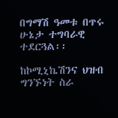በግማሽ ዓመቱ በጥሩ ሁኔታ ተግባራዊ ተደርጓል፡፡

ከኮሚኒኬሽንና ህዝብ ግንኙነት ስራ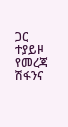ጋር ተያይዞ የመረጃ ሽፋንና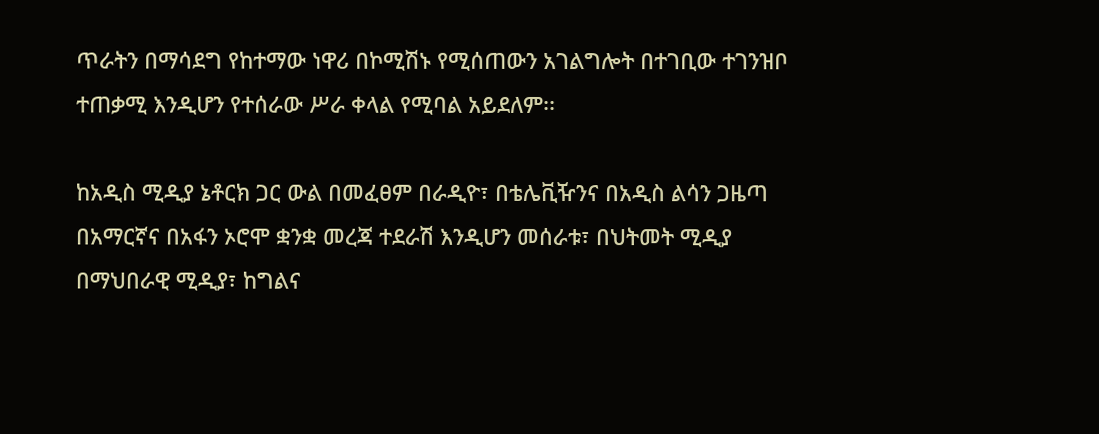ጥራትን በማሳደግ የከተማው ነዋሪ በኮሚሽኑ የሚሰጠውን አገልግሎት በተገቢው ተገንዝቦ ተጠቃሚ እንዲሆን የተሰራው ሥራ ቀላል የሚባል አይደለም፡፡

ከአዲስ ሚዲያ ኔቶርክ ጋር ውል በመፈፀም በራዲዮ፣ በቴሌቪዥንና በአዲስ ልሳን ጋዜጣ በአማርኛና በአፋን ኦሮሞ ቋንቋ መረጃ ተደራሽ እንዲሆን መሰራቱ፣ በህትመት ሚዲያ በማህበራዊ ሚዲያ፣ ከግልና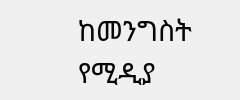ከመንግስት የሚዲያ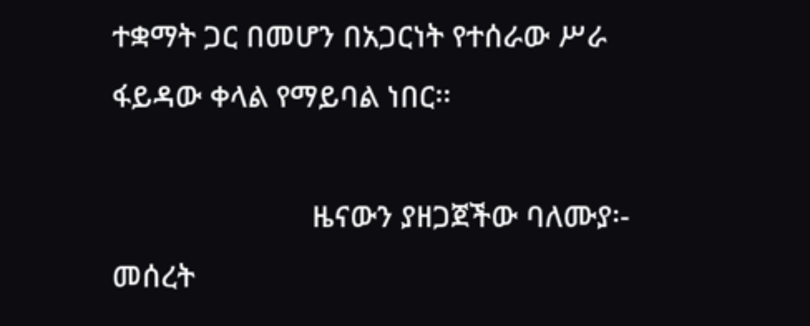ተቋማት ጋር በመሆን በአጋርነት የተሰራው ሥራ ፋይዳው ቀላል የማይባል ነበር፡፡

                         ዜናውን ያዘጋጀችው ባለሙያ፡- መሰረት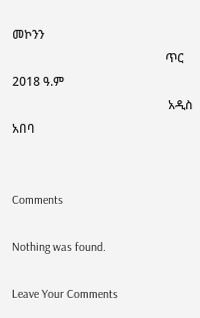መኮንን
                                                   ጥር 2018 ዓ.ም
                                                    አዲስ አበባ


Comments

Nothing was found.

Leave Your Comments